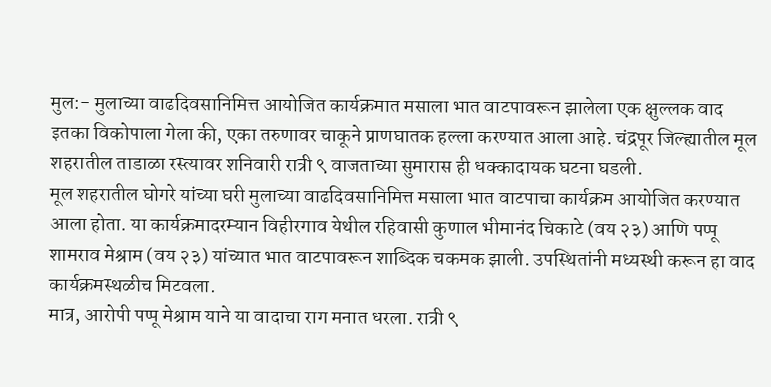मुल:- मुलाच्या वाढदिवसानिमित्त आयोजित कार्यक्रमात मसाला भात वाटपावरून झालेला एक क्षुल्लक वाद इतका विकोपाला गेला की, एका तरुणावर चाकूने प्राणघातक हल्ला करण्यात आला आहे. चंद्रपूर जिल्ह्यातील मूल शहरातील ताडाळा रस्त्यावर शनिवारी रात्री ९ वाजताच्या सुमारास ही धक्कादायक घटना घडली.
मूल शहरातील घोगरे यांच्या घरी मुलाच्या वाढदिवसानिमित्त मसाला भात वाटपाचा कार्यक्रम आयोजित करण्यात आला होता. या कार्यक्रमादरम्यान विहीरगाव येथील रहिवासी कुणाल भीमानंद चिकाटे (वय २३) आणि पप्पू शामराव मेश्राम (वय २३) यांच्यात भात वाटपावरून शाब्दिक चकमक झाली. उपस्थितांनी मध्यस्थी करून हा वाद कार्यक्रमस्थळीच मिटवला.
मात्र, आरोपी पप्पू मेश्राम याने या वादाचा राग मनात धरला. रात्री ९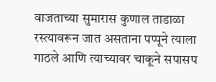वाजताच्या सुमारास कुणाल ताडाळा रस्त्यावरून जात असताना पप्पूने त्याला गाठले आणि त्याच्यावर चाकूने सपासप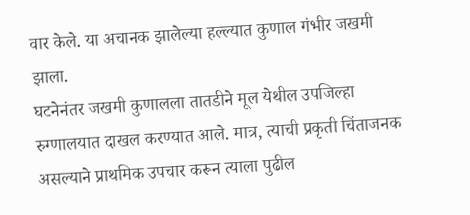वार केले. या अचानक झालेल्या हल्ल्यात कुणाल गंभीर जखमी झाला.
घटनेनंतर जखमी कुणालला तातडीने मूल येथील उपजिल्हा रुग्णालयात दाखल करण्यात आले. मात्र, त्याची प्रकृती चिंताजनक असल्याने प्राथमिक उपचार करून त्याला पुढील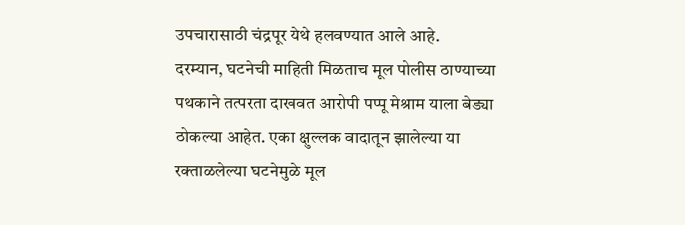उपचारासाठी चंद्रपूर येथे हलवण्यात आले आहे.
दरम्यान, घटनेची माहिती मिळताच मूल पोलीस ठाण्याच्या पथकाने तत्परता दाखवत आरोपी पप्पू मेश्राम याला बेड्या ठोकल्या आहेत. एका क्षुल्लक वादातून झालेल्या या रक्ताळलेल्या घटनेमुळे मूल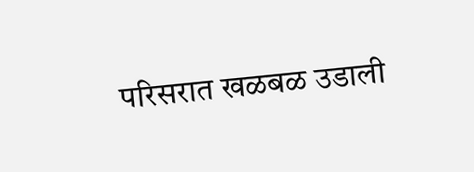परिसरात खळबळ उडाली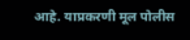आहे. याप्रकरणी मूल पोलीस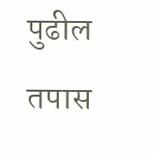पुढील तपास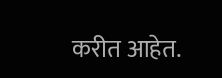करीत आहेत.